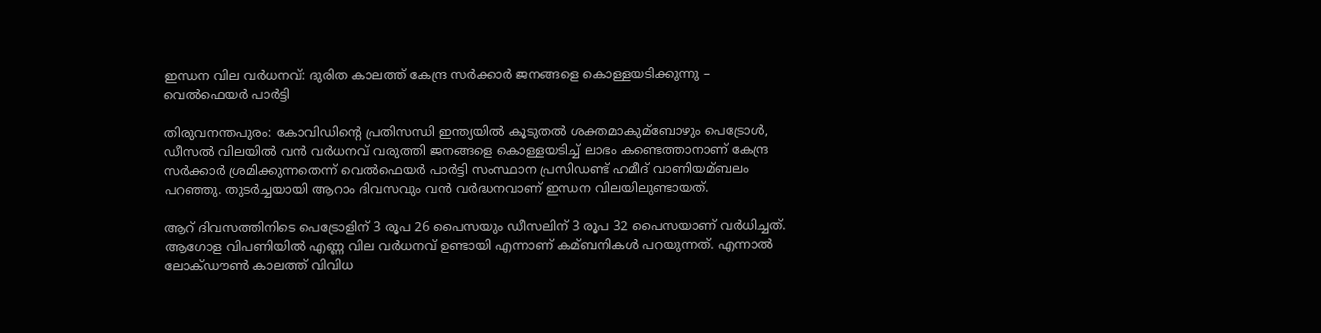ഇന്ധന വില വര്‍ധനവ്: ദുരിത കാലത്ത് കേന്ദ്ര സര്‍ക്കാര്‍ ജനങ്ങളെ കൊള്ളയടിക്കുന്നു – വെല്‍ഫെയര്‍ പാര്‍ട്ടി

തിരുവനന്തപുരം: കോവിഡിന്റെ പ്രതിസന്ധി ഇന്ത്യയില്‍ കൂടുതല്‍ ശക്തമാകുമ്ബോഴും പെട്രോള്‍, ഡീസല്‍ വിലയില്‍ വന്‍ വര്‍ധനവ് വരുത്തി ജനങ്ങളെ കൊള്ളയടിച്ച്‌ ലാഭം കണ്ടെത്താനാണ് കേന്ദ്ര സര്‍ക്കാര്‍ ശ്രമിക്കുന്നതെന്ന് വെല്‍ഫെയര്‍ പാര്‍ട്ടി സംസ്ഥാന പ്രസിഡണ്ട് ഹമീദ് വാണിയമ്ബലം പറഞ്ഞു. തുടര്‍ച്ചയായി ആറാം ദിവസവും വന്‍ വര്‍ദ്ധനവാണ് ഇന്ധന വിലയിലുണ്ടായത്.

ആറ് ദിവസത്തിനിടെ പെട്രോളിന് 3 രൂപ 26 പൈസയും ഡീസലിന് 3 രൂപ 32 പൈസയാണ് വര്‍ധിച്ചത്. ആഗോള വിപണിയില്‍ എണ്ണ വില വര്‍ധനവ് ഉണ്ടായി എന്നാണ് കമ്ബനികള്‍ പറയുന്നത്. എന്നാല്‍ ലോക്ഡൗണ്‍ കാലത്ത് വിവിധ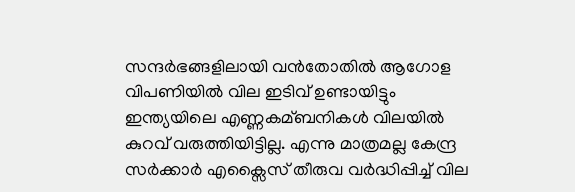സന്ദര്‍ഭങ്ങളിലായി വന്‍തോതില്‍ ആഗോള വിപണിയില്‍ വില ഇടിവ് ഉണ്ടായിട്ടും ഇന്ത്യയിലെ എണ്ണകമ്ബനികള്‍ വിലയില്‍ കുറവ് വരുത്തിയിട്ടില്ല. എന്നു മാത്രമല്ല കേന്ദ്ര സര്‍ക്കാര്‍ എക്സൈസ് തീരുവ വര്‍ദ്ധിപ്പിച്ച്‌ വില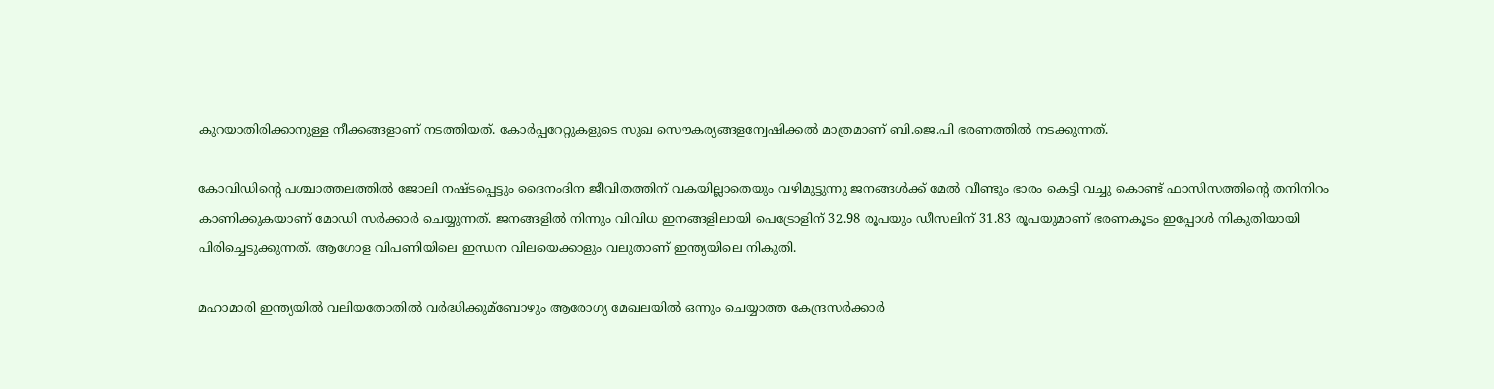കുറയാതിരിക്കാനുള്ള നീക്കങ്ങളാണ് നടത്തിയത്. കോര്‍പ്പറേറ്റുകളുടെ സുഖ സൌകര്യങ്ങളന്വേഷിക്കല്‍ മാത്രമാണ് ബി.ജെ.പി ഭരണത്തില്‍ നടക്കുന്നത്.

കോവിഡിന്റെ പശ്ചാത്തലത്തില്‍ ജോലി നഷ്ടപ്പെട്ടും ദൈനംദിന ജീവിതത്തിന് വകയില്ലാതെയും വഴിമുട്ടുന്നു ജനങ്ങള്‍ക്ക് മേല്‍ വീണ്ടും ഭാരം കെട്ടി വച്ചു കൊണ്ട് ഫാസിസത്തിന്റെ തനിനിറം കാണിക്കുകയാണ് മോഡി സര്‍ക്കാര്‍ ചെയ്യുന്നത്. ജനങ്ങളില്‍ നിന്നും വിവിധ ഇനങ്ങളിലായി പെട്രോളിന് 32.98 രൂപയും ഡീസലിന് 31.83 രൂപയുമാണ് ഭരണകൂടം ഇപ്പോള്‍ നികുതിയായി പിരിച്ചെടുക്കുന്നത്. ആഗോള വിപണിയിലെ ഇന്ധന വിലയെക്കാളും വലുതാണ് ഇന്ത്യയിലെ നികുതി.

മഹാമാരി ഇന്ത്യയില്‍ വലിയതോതില്‍ വര്‍ദ്ധിക്കുമ്ബോഴും ആരോഗ്യ മേഖലയില്‍ ഒന്നും ചെയ്യാത്ത കേന്ദ്രസര്‍ക്കാര്‍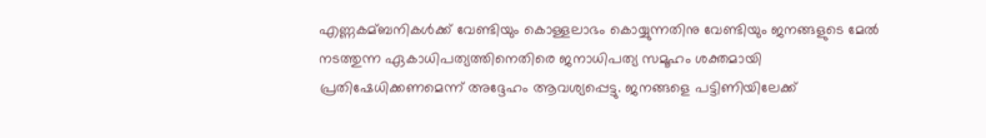എണ്ണകമ്ബനികള്‍ക്ക് വേണ്ടിയും കൊള്ളലാഭം കൊയ്യുന്നതിനു വേണ്ടിയും ജനങ്ങളുടെ മേല്‍ നടത്തുന്ന ഏകാധിപത്യത്തിനെതിരെ ജനാധിപത്യ സമൂഹം ശക്തമായി പ്രതിഷേധിക്കണമെന്ന് അദ്ദേഹം ആവശ്യപ്പെട്ടു. ജനങ്ങളെ പട്ടിണിയിലേക്ക്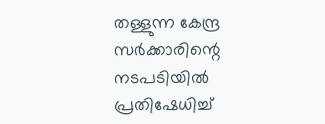തള്ളുന്ന കേന്ദ്ര സര്‍ക്കാരിന്റെ നടപടിയില്‍ പ്രതിഷേധിച്ച്‌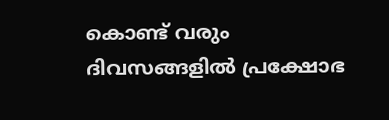കൊണ്ട് വരും ദിവസങ്ങളില്‍ പ്രക്ഷോഭ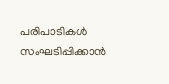പരിപാടികള്‍ സംഘടിപ്പിക്കാന്‍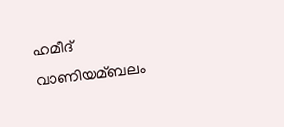ഹമീദ് വാണിയമ്ബലം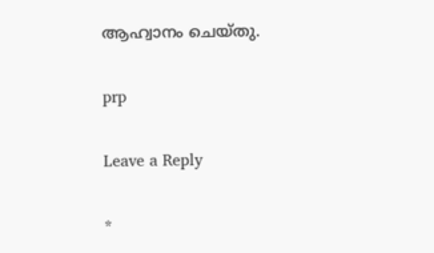ആഹ്വാനം ചെയ്തു.

prp

Leave a Reply

*